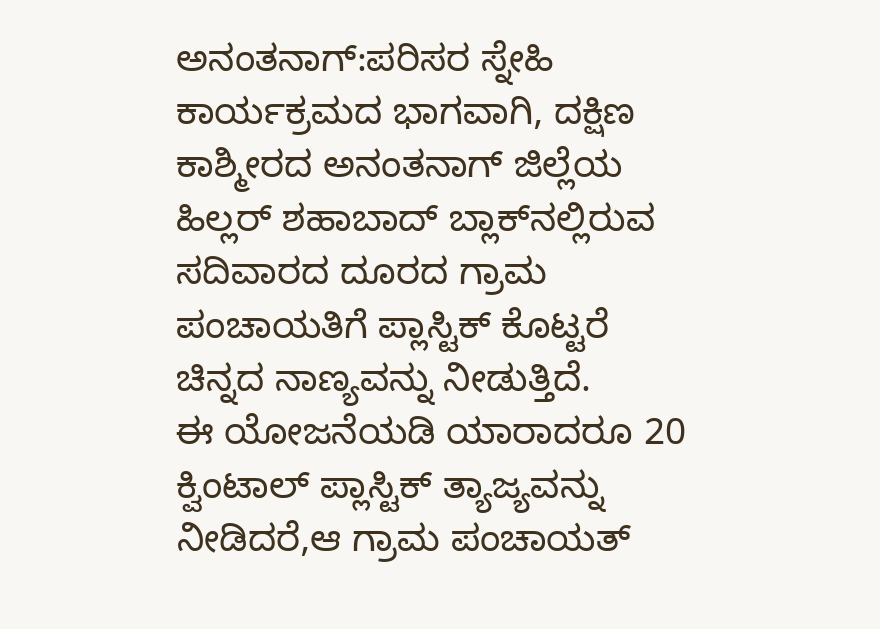ಅನಂತನಾಗ್:ಪರಿಸರ ಸ್ನೇಹಿ ಕಾರ್ಯಕ್ರಮದ ಭಾಗವಾಗಿ, ದಕ್ಷಿಣ ಕಾಶ್ಮೀರದ ಅನಂತನಾಗ್ ಜಿಲ್ಲೆಯ ಹಿಲ್ಲರ್ ಶಹಾಬಾದ್ ಬ್ಲಾಕ್‌ನಲ್ಲಿರುವ ಸದಿವಾರದ ದೂರದ ಗ್ರಾಮ ಪಂಚಾಯತಿಗೆ ಪ್ಲಾಸ್ಟಿಕ್ ಕೊಟ್ಟರೆ ಚಿನ್ನದ ನಾಣ್ಯವನ್ನು ನೀಡುತ್ತಿದೆ.
ಈ ಯೋಜನೆಯಡಿ ಯಾರಾದರೂ 20 ಕ್ವಿಂಟಾಲ್ ಪ್ಲಾಸ್ಟಿಕ್ ತ್ಯಾಜ್ಯವನ್ನು ನೀಡಿದರೆ,ಆ ಗ್ರಾಮ ಪಂಚಾಯತ್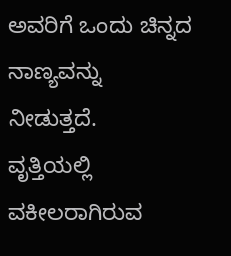ಅವರಿಗೆ ಒಂದು ಚಿನ್ನದ ನಾಣ್ಯವನ್ನು ನೀಡುತ್ತದೆ.
ವೃತ್ತಿಯಲ್ಲಿ ವಕೀಲರಾಗಿರುವ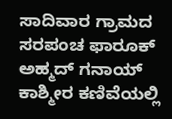ಸಾದಿವಾರ ಗ್ರಾಮದ ಸರಪಂಚ ಫಾರೂಕ್ ಅಹ್ಮದ್ ಗನಾಯ್ ಕಾಶ್ಮೀರ ಕಣಿವೆಯಲ್ಲಿ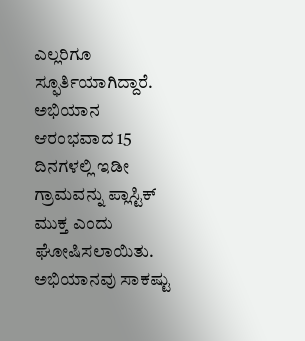ಎಲ್ಲರಿಗೂ ಸ್ಫೂರ್ತಿಯಾಗಿದ್ದಾರೆ. ಅಭಿಯಾನ ಆರಂಭವಾದ 15 ದಿನಗಳಲ್ಲಿ ಇಡೀ ಗ್ರಾಮವನ್ನು ಪ್ಲಾಸ್ಟಿಕ್ ಮುಕ್ತ ಎಂದು ಘೋಷಿಸಲಾಯಿತು. ಅಭಿಯಾನವು ಸಾಕಷ್ಟು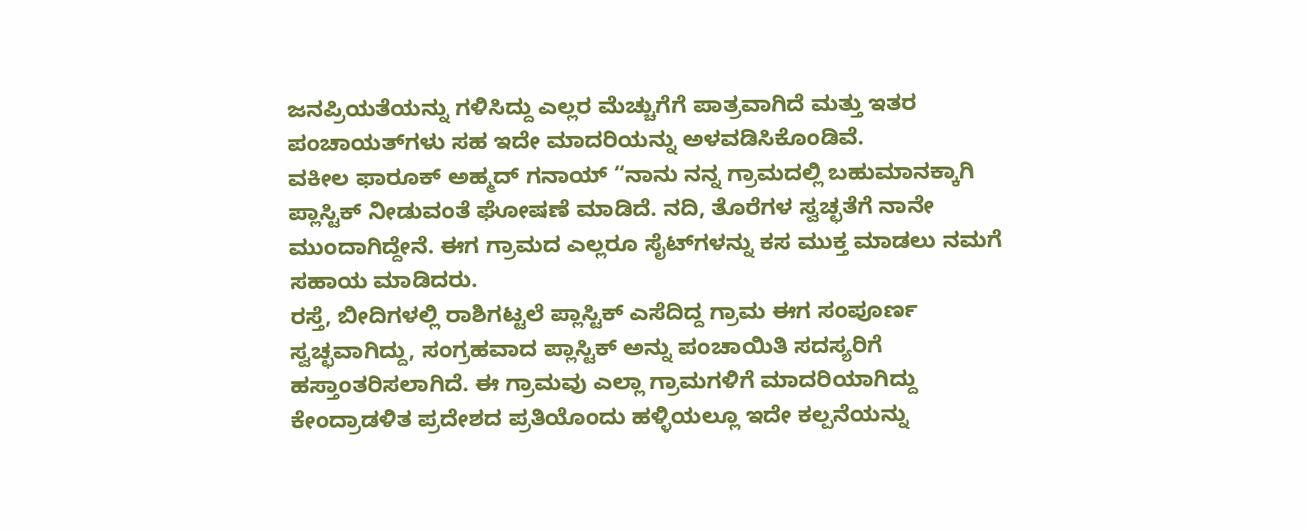ಜನಪ್ರಿಯತೆಯನ್ನು ಗಳಿಸಿದ್ದು ಎಲ್ಲರ ಮೆಚ್ಚುಗೆಗೆ ಪಾತ್ರವಾಗಿದೆ ಮತ್ತು ಇತರ ಪಂಚಾಯತ್‌ಗಳು ಸಹ ಇದೇ ಮಾದರಿಯನ್ನು ಅಳವಡಿಸಿಕೊಂಡಿವೆ.
ವಕೀಲ ಫಾರೂಕ್ ಅಹ್ಮದ್ ಗನಾಯ್ “ನಾನು ನನ್ನ ಗ್ರಾಮದಲ್ಲಿ ಬಹುಮಾನಕ್ಕಾಗಿ ಪ್ಲಾಸ್ಟಿಕ್ ನೀಡುವಂತೆ ಘೋಷಣೆ ಮಾಡಿದೆ. ನದಿ, ತೊರೆಗಳ ಸ್ವಚ್ಛತೆಗೆ ನಾನೇ ಮುಂದಾಗಿದ್ದೇನೆ. ಈಗ ಗ್ರಾಮದ ಎಲ್ಲರೂ ಸೈಟ್‌ಗಳನ್ನು ಕಸ ಮುಕ್ತ ಮಾಡಲು ನಮಗೆ ಸಹಾಯ ಮಾಡಿದರು.
ರಸ್ತೆ, ಬೀದಿಗಳಲ್ಲಿ ರಾಶಿಗಟ್ಟಲೆ ಪ್ಲಾಸ್ಟಿಕ್ ಎಸೆದಿದ್ದ ಗ್ರಾಮ ಈಗ ಸಂಪೂರ್ಣ ಸ್ವಚ್ಛವಾಗಿದ್ದು, ಸಂಗ್ರಹವಾದ ಪ್ಲಾಸ್ಟಿಕ್ ಅನ್ನು ಪಂಚಾಯಿತಿ ಸದಸ್ಯರಿಗೆ ಹಸ್ತಾಂತರಿಸಲಾಗಿದೆ. ಈ ಗ್ರಾಮವು ಎಲ್ಲಾ ಗ್ರಾಮಗಳಿಗೆ ಮಾದರಿಯಾಗಿದ್ದು ಕೇಂದ್ರಾಡಳಿತ ಪ್ರದೇಶದ ಪ್ರತಿಯೊಂದು ಹಳ್ಳಿಯಲ್ಲೂ ಇದೇ ಕಲ್ಪನೆಯನ್ನು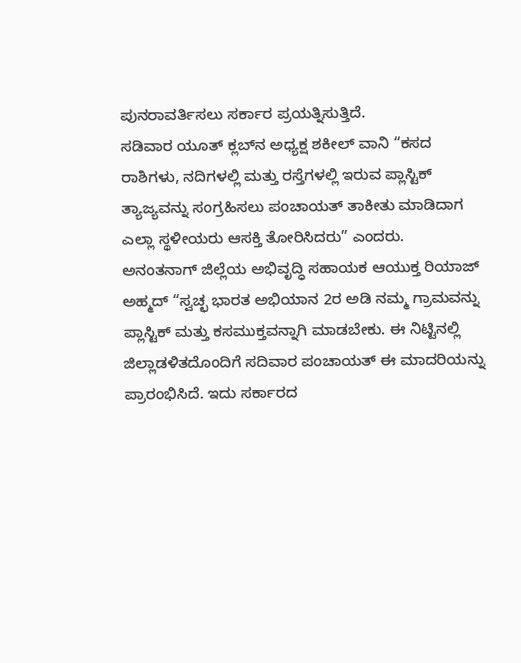ಪುನರಾವರ್ತಿಸಲು ಸರ್ಕಾರ ಪ್ರಯತ್ನಿಸುತ್ತಿದೆ.
ಸಡಿವಾರ ಯೂತ್ ಕ್ಲಬ್‌ನ ಅಧ್ಯಕ್ಷ ಶಕೀಲ್ ವಾನಿ “ಕಸದ ರಾಶಿಗಳು, ನದಿಗಳಲ್ಲಿ ಮತ್ತು ರಸ್ತೆಗಳಲ್ಲಿ ಇರುವ ಪ್ಲಾಸ್ಟಿಕ್ ತ್ಯಾಜ್ಯವನ್ನು ಸಂಗ್ರಹಿಸಲು ಪಂಚಾಯತ್ ತಾಕೀತು ಮಾಡಿದಾಗ ಎಲ್ಲಾ ಸ್ಥಳೀಯರು ಆಸಕ್ತಿ ತೋರಿಸಿದರು” ಎಂದರು.
ಅನಂತನಾಗ್ ಜಿಲ್ಲೆಯ ಅಭಿವೃದ್ಧಿ ಸಹಾಯಕ ಆಯುಕ್ತ ರಿಯಾಜ್ ಅಹ್ಮದ್ “ಸ್ವಚ್ಛ ಭಾರತ ಅಭಿಯಾನ 2ರ ಅಡಿ ನಮ್ಮ ಗ್ರಾಮವನ್ನು ಪ್ಲಾಸ್ಟಿಕ್ ಮತ್ತು ಕಸಮುಕ್ತವನ್ನಾಗಿ ಮಾಡಬೇಕು. ಈ ನಿಟ್ಟಿನಲ್ಲಿ ಜಿಲ್ಲಾಡಳಿತದೊಂದಿಗೆ ಸದಿವಾರ ಪಂಚಾಯತ್ ಈ ಮಾದರಿಯನ್ನು ಪ್ರಾರಂಭಿಸಿದೆ. ಇದು ಸರ್ಕಾರದ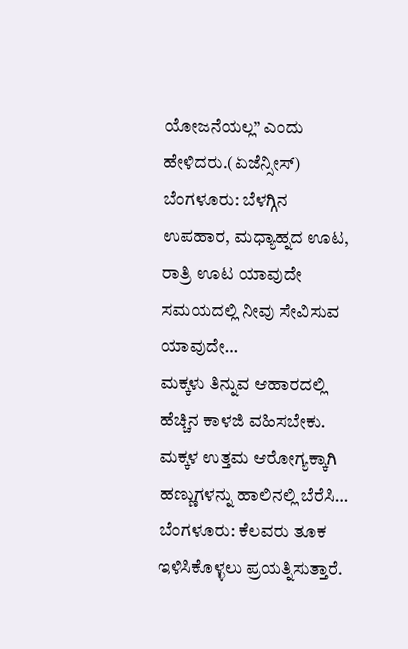ಯೋಜನೆಯಲ್ಲ” ಎಂದು ಹೇಳಿದರು.(ಏಜೆನ್ಸೀಸ್)
ಬೆಂಗಳೂರು: ಬೆಳಗ್ಗಿನ ಉಪಹಾರ, ಮಧ್ಯಾಹ್ನದ ಊಟ, ರಾತ್ರಿ ಊಟ ಯಾವುದೇ ಸಮಯದಲ್ಲಿ ನೀವು ಸೇವಿಸುವ ಯಾವುದೇ…
ಮಕ್ಕಳು ತಿನ್ನುವ ಆಹಾರದಲ್ಲಿ ಹೆಚ್ಚಿನ ಕಾಳಜಿ ವಹಿಸಬೇಕು. ಮಕ್ಕಳ ಉತ್ತಮ ಆರೋಗ್ಯಕ್ಕಾಗಿ ಹಣ್ಣುಗಳನ್ನು ಹಾಲಿನಲ್ಲಿ ಬೆರೆಸಿ…
ಬೆಂಗಳೂರು: ಕೆಲವರು ತೂಕ ಇಳಿಸಿಕೊಳ್ಳಲು ಪ್ರಯತ್ನಿಸುತ್ತಾರೆ.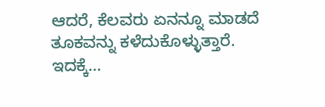ಆದರೆ, ಕೆಲವರು ಏನನ್ನೂ ಮಾಡದೆ ತೂಕವನ್ನು ಕಳೆದುಕೊಳ್ಳುತ್ತಾರೆ. ಇದಕ್ಕೆ…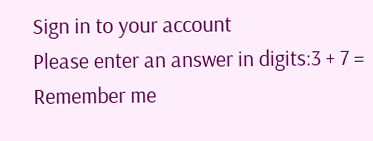Sign in to your account
Please enter an answer in digits:3 + 7 =
Remember me